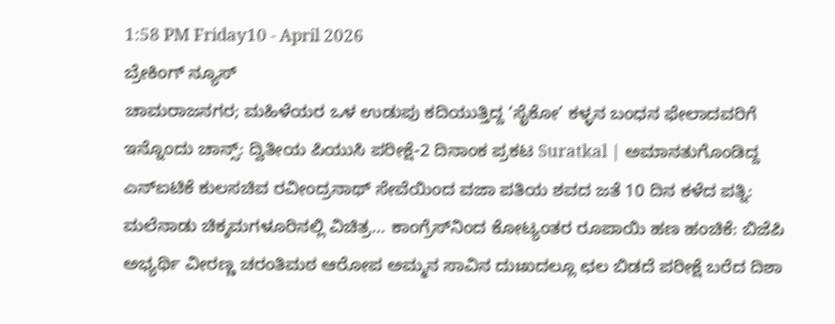1:58 PM Friday10 - April 2026
ಬ್ರೇಕಿಂಗ್ ನ್ಯೂಸ್
ಚಾಮರಾಜನಗರ; ಮಹಿಳೆಯರ ಒಳ ಉಡುಪು ಕದಿಯುತ್ತಿದ್ದ ‘ಸೈಕೋ’ ಕಳ್ಳನ ಬಂಧನ ಫೇಲಾದವರಿಗೆ ಇನ್ನೊಂದು ಚಾನ್ಸ್: ದ್ವಿತೀಯ ಪಿಯುಸಿ ಪರೀಕ್ಷೆ-2 ದಿನಾಂಕ ಪ್ರಕಟ Suratkal | ಅಮಾನತುಗೊಂಡಿದ್ದ ಎನ್‌ಐಟಿಕೆ ಕುಲಸಚಿವ ರವೀಂದ್ರನಾಥ್ ಸೇವೆಯಿಂದ ವಜಾ ಪತಿಯ ಶವದ ಜತೆ 10 ದಿನ ಕಳೆದ ಪತ್ನಿ: ಮಲೆನಾಡು ಚಿಕ್ಕಮಗಳೂರಿನಲ್ಲಿ ವಿಚಿತ್ರ… ಕಾಂಗ್ರೆಸ್‌ನಿಂದ ಕೋಟ್ಯಂತರ ರೂಪಾಯಿ ಹಣ ಹಂಚಿಕೆ: ಬಿಜೆಪಿ ಅಭ್ಯರ್ಥಿ ವೀರಣ್ಣ ಚರಂತಿಮಠ ಆರೋಪ ಅಮ್ಮನ ಸಾವಿನ ದುಃಖದಲ್ಲೂ ಛಲ ಬಿಡದೆ ಪರೀಕ್ಷೆ ಬರೆದ ದಿಶಾ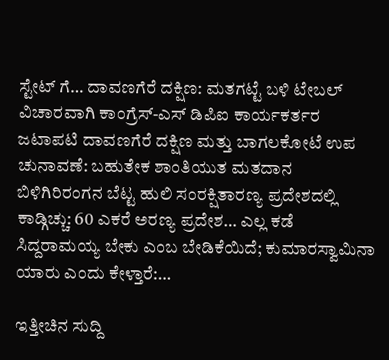ಸ್ಟೇಟ್ ಗೆ… ದಾವಣಗೆರೆ ದಕ್ಷಿಣ: ಮತಗಟ್ಟೆ ಬಳಿ ಟೇಬಲ್ ವಿಚಾರವಾಗಿ ಕಾಂಗ್ರೆಸ್-ಎಸ್ ಡಿಪಿಐ ಕಾರ್ಯಕರ್ತರ ಜಟಾಪಟಿ ದಾವಣಗೆರೆ ದಕ್ಷಿಣ ಮತ್ತು ಬಾಗಲಕೋಟೆ ಉಪ ಚುನಾವಣೆ: ಬಹುತೇಕ ಶಾಂತಿಯುತ ಮತದಾನ ಬಿಳಿಗಿರಿರಂಗನ ಬೆಟ್ಟ ಹುಲಿ ಸಂರಕ್ಷಿತಾರಣ್ಯ ಪ್ರದೇಶದಲ್ಲಿ ಕಾಡ್ಗಿಚ್ಚು: 60 ಎಕರೆ ಅರಣ್ಯ ಪ್ರದೇಶ… ಎಲ್ಲ ಕಡೆ ಸಿದ್ದರಾಮಯ್ಯ ಬೇಕು ಎಂಬ ಬೇಡಿಕೆಯಿದೆ; ಕುಮಾರಸ್ವಾಮಿನಾ ಯಾರು ಎಂದು ಕೇಳ್ತಾರೆ:…

ಇತ್ತೀಚಿನ ಸುದ್ದಿ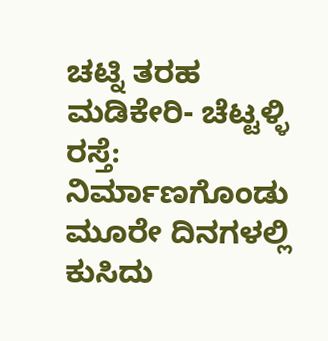ಚಟ್ನಿ ತರಹ ಮಡಿಕೇರಿ- ಚೆಟ್ಟಳ್ಳಿ ರಸ್ತೆ: ನಿರ್ಮಾಣಗೊಂಡು ಮೂರೇ ದಿನಗಳಲ್ಲಿ ಕುಸಿದು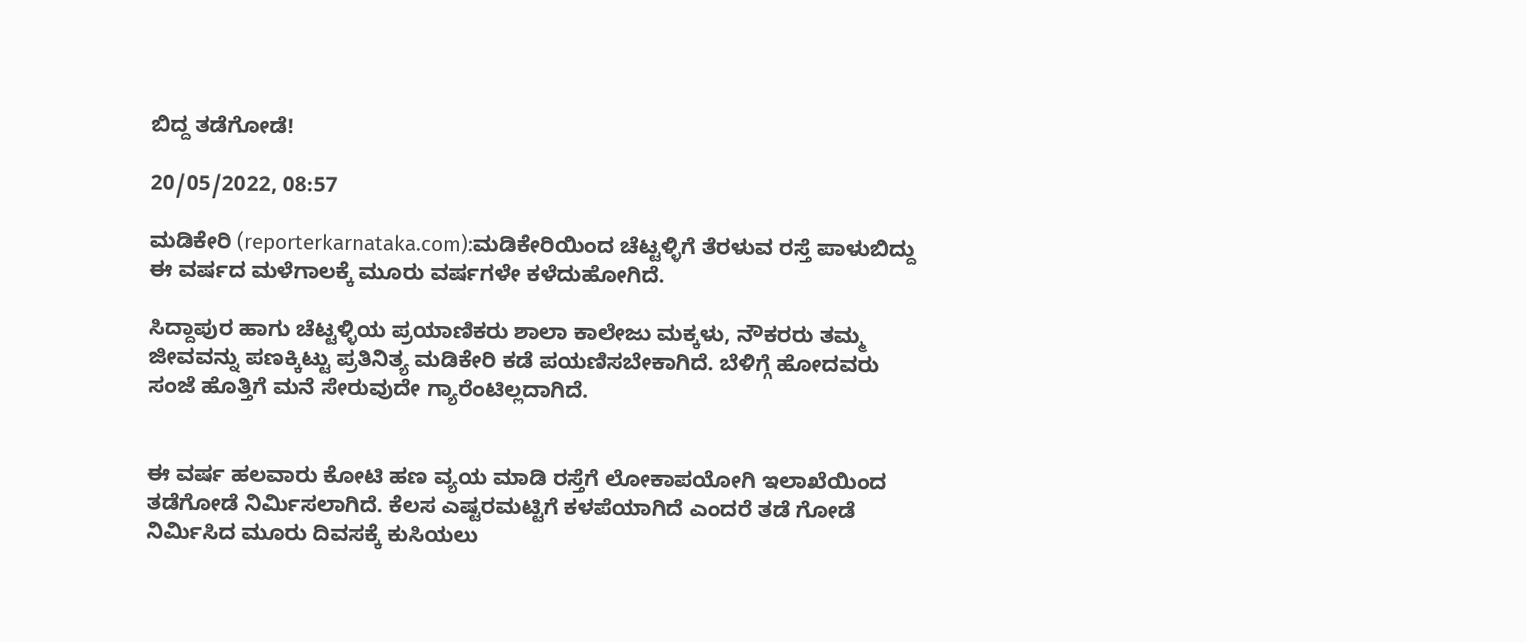ಬಿದ್ದ ತಡೆಗೋಡೆ!

20/05/2022, 08:57

ಮಡಿಕೇರಿ (reporterkarnataka.com):ಮಡಿಕೇರಿಯಿಂದ ಚೆಟ್ಟಳ್ಳಿಗೆ ತೆರಳುವ ರಸ್ತೆ ಪಾಳುಬಿದ್ದು ಈ ವರ್ಷದ ಮಳೆಗಾಲಕ್ಕೆ ಮೂರು ವರ್ಷಗಳೇ ಕಳೆದುಹೋಗಿದೆ.

ಸಿದ್ದಾಪುರ ಹಾಗು ಚೆಟ್ಟಳ್ಳಿಯ ಪ್ರಯಾಣಿಕರು ಶಾಲಾ ಕಾಲೇಜು ಮಕ್ಕಳು, ನೌಕರರು ತಮ್ಮ ಜೀವವನ್ನು ಪಣಕ್ಕಿಟ್ಟು ಪ್ರತಿನಿತ್ಯ ಮಡಿಕೇರಿ ಕಡೆ ಪಯಣಿಸಬೇಕಾಗಿದೆ. ಬೆಳಿಗ್ಗೆ ಹೋದವರು ಸಂಜೆ ಹೊತ್ತಿಗೆ ಮನೆ ಸೇರುವುದೇ ಗ್ಯಾರೆಂಟಿಲ್ಲದಾಗಿದೆ.


ಈ ವರ್ಷ ಹಲವಾರು ಕೋಟಿ ಹಣ ವ್ಯಯ ಮಾಡಿ ರಸ್ತೆಗೆ ಲೋಕಾಪಯೋಗಿ ಇಲಾಖೆಯಿಂದ ತಡೆಗೋಡೆ ನಿರ್ಮಿಸಲಾಗಿದೆ. ಕೆಲಸ ಎಷ್ಟರಮಟ್ಟಿಗೆ ಕಳಪೆಯಾಗಿದೆ ಎಂದರೆ ತಡೆ ಗೋಡೆ ನಿರ್ಮಿಸಿದ ಮೂರು ದಿವಸಕ್ಕೆ ಕುಸಿಯಲು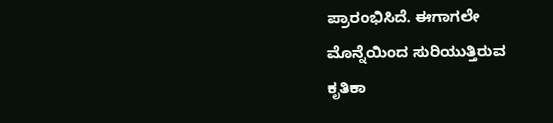ಪ್ರಾರಂಭಿಸಿದೆ. ಈಗಾಗಲೇ ಮೊನ್ನೆಯಿಂದ ಸುರಿಯುತ್ತಿರುವ ಕೃತಿಕಾ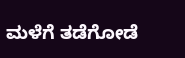ಮಳೆಗೆ ತಡೆಗೋಡೆ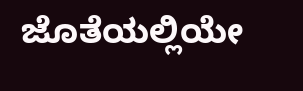ಜೊತೆಯಲ್ಲಿಯೇ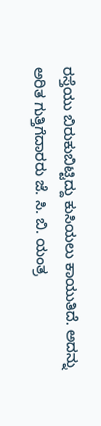ರಸ್ತೆಯು ಬಿರುಕುಬಿಟ್ಟಿದ್ದು ಕುಸಿಯಲು ಕಾಯುತಿದೆ. ಅದನ್ನು ಅರಿತ ಗುತ್ತಿಗೆದಾರರು ಜೆ. ಸಿ. ಬಿ. ಯಂತ್ರ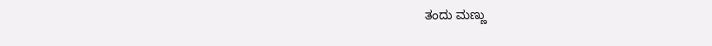ತಂದು ಮಣ್ಣು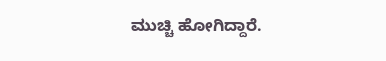ಮುಚ್ಚಿ ಹೋಗಿದ್ದಾರೆ.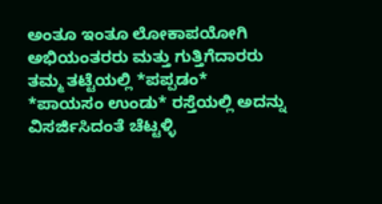ಅಂತೂ ಇಂತೂ ಲೋಕಾಪಯೋಗಿ ಅಭಿಯಂತರರು ಮತ್ತು ಗುತ್ತಿಗೆದಾರರು ತಮ್ಮ ತಟ್ಟೆಯಲ್ಲಿ *ಪಪ್ಪಡಂ*  *ಪಾಯಸಂ ಉಂಡು* ರಸ್ತೆಯಲ್ಲಿ ಅದನ್ನು ವಿಸರ್ಜಿಸಿದಂತೆ ಚೆಟ್ಟಳ್ಳಿ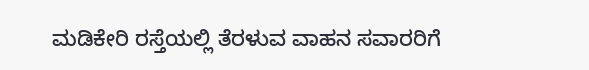ಮಡಿಕೇರಿ ರಸ್ತೆಯಲ್ಲಿ ತೆರಳುವ ವಾಹನ ಸವಾರರಿಗೆ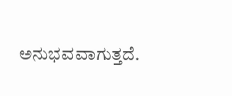ಅನುಭವವಾಗುತ್ತದೆ.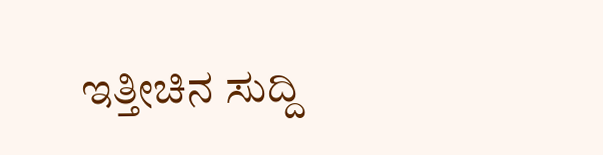ಇತ್ತೀಚಿನ ಸುದ್ದಿ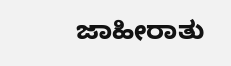ಜಾಹೀರಾತು